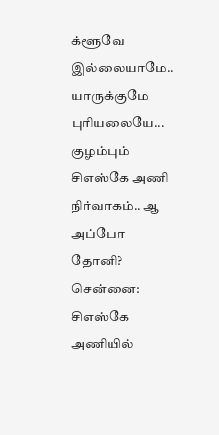க்ளூவே இல்லையாமே.. யாருக்குமே புரியலையே... குழம்பும் சிஎஸ்கே அணி நிர்வாகம்.. ஆ அப்போ தோனி?
சென்னை: சிஎஸ்கே அணியில்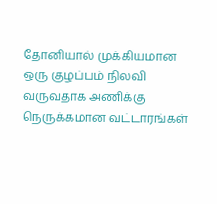தோனியால் முக்கியமான ஒரு குழப்பம் நிலவி வருவதாக அணிக்கு நெருக்கமான வட்டாரங்கள்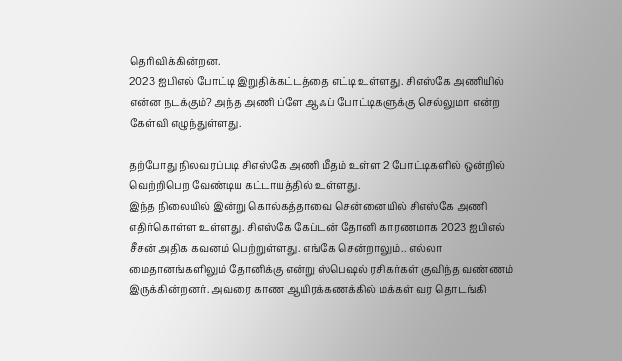தெரிவிக்கின்றன.
2023 ஐபிஎல் போட்டி இறுதிக்கட்டத்தை எட்டி உள்ளது. சிஎஸ்கே அணியில் என்ன நடக்கும்? அந்த அணி ப்ளே ஆஃப் போட்டிகளுக்கு செல்லுமா என்ற கேள்வி எழுந்துள்ளது.

தற்போது நிலவரப்படி சிஎஸ்கே அணி மீதம் உள்ள 2 போட்டிகளில் ஒன்றில் வெற்றிபெற வேண்டிய கட்டாயத்தில் உள்ளது.
இந்த நிலையில் இன்று கொல்கத்தாவை சென்னையில் சிஎஸ்கே அணி எதிர்கொள்ள உள்ளது. சிஎஸ்கே கேப்டன் தோனி காரணமாக 2023 ஐபிஎல் சீசன் அதிக கவனம் பெற்றுள்ளது. எங்கே சென்றாலும்.. எல்லா மைதானங்களிலும் தோனிக்கு என்று ஸ்பெஷல் ரசிகர்கள் குவிந்த வண்ணம் இருக்கின்றனர். அவரை காண ஆயிரக்கணக்கில் மக்கள் வர தொடங்கி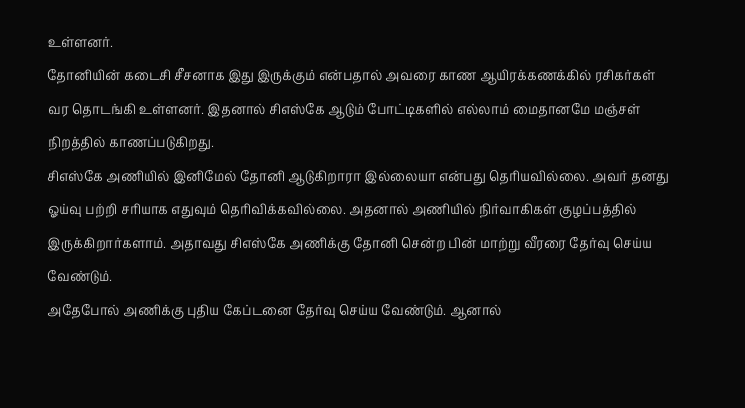உள்ளனர்.
தோனியின் கடைசி சீசனாக இது இருக்கும் என்பதால் அவரை காண ஆயிரக்கணக்கில் ரசிகர்கள் வர தொடங்கி உள்ளனர். இதனால் சிஎஸ்கே ஆடும் போட்டிகளில் எல்லாம் மைதானமே மஞ்சள் நிறத்தில் காணப்படுகிறது.
சிஎஸ்கே அணியில் இனிமேல் தோனி ஆடுகிறாரா இல்லையா என்பது தெரியவில்லை. அவர் தனது ஓய்வு பற்றி சரியாக எதுவும் தெரிவிக்கவில்லை. அதனால் அணியில் நிர்வாகிகள் குழப்பத்தில் இருக்கிறார்களாம். அதாவது சிஎஸ்கே அணிக்கு தோனி சென்ற பின் மாற்று வீரரை தேர்வு செய்ய வேண்டும்.
அதேபோல் அணிக்கு புதிய கேப்டனை தேர்வு செய்ய வேண்டும். ஆனால்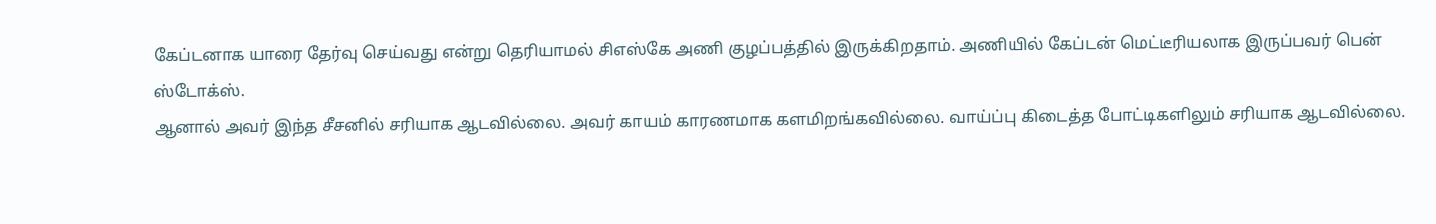கேப்டனாக யாரை தேர்வு செய்வது என்று தெரியாமல் சிஎஸ்கே அணி குழப்பத்தில் இருக்கிறதாம். அணியில் கேப்டன் மெட்டீரியலாக இருப்பவர் பென் ஸ்டோக்ஸ்.
ஆனால் அவர் இந்த சீசனில் சரியாக ஆடவில்லை. அவர் காயம் காரணமாக களமிறங்கவில்லை. வாய்ப்பு கிடைத்த போட்டிகளிலும் சரியாக ஆடவில்லை.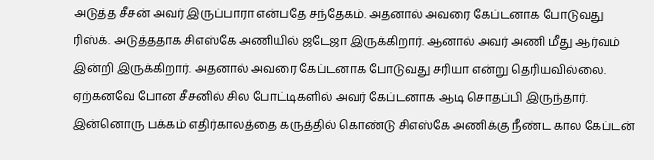அடுத்த சீசன் அவர் இருப்பாரா என்பதே சந்தேகம். அதனால் அவரை கேப்டனாக போடுவது ரிஸ்க். அடுத்ததாக சிஎஸ்கே அணியில் ஜடேஜா இருக்கிறார். ஆனால் அவர் அணி மீது ஆர்வம் இன்றி இருக்கிறார். அதனால் அவரை கேப்டனாக போடுவது சரியா என்று தெரியவில்லை.
ஏற்கனவே போன சீசனில் சில போட்டிகளில் அவர் கேப்டனாக ஆடி சொதப்பி இருந்தார். இன்னொரு பக்கம் எதிர்காலத்தை கருத்தில் கொண்டு சிஎஸ்கே அணிக்கு நீண்ட கால கேப்டன்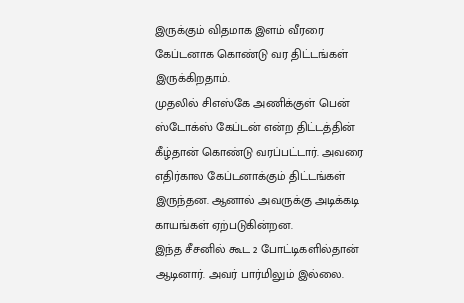இருக்கும் விதமாக இளம் வீரரை கேப்டனாக கொண்டு வர திட்டங்கள் இருக்கிறதாம்.
முதலில் சிஎஸ்கே அணிக்குள் பென் ஸ்டோக்ஸ் கேப்டன் என்ற திட்டத்தின் கீழ்தான் கொண்டு வரப்பட்டார். அவரை எதிர்கால கேப்டனாக்கும் திட்டங்கள் இருந்தன. ஆனால் அவருக்கு அடிக்கடி காயங்கள் ஏற்படுகின்றன.
இந்த சீசனில் கூட 2 போட்டிகளில்தான் ஆடினார். அவர் பார்மிலும் இல்லை.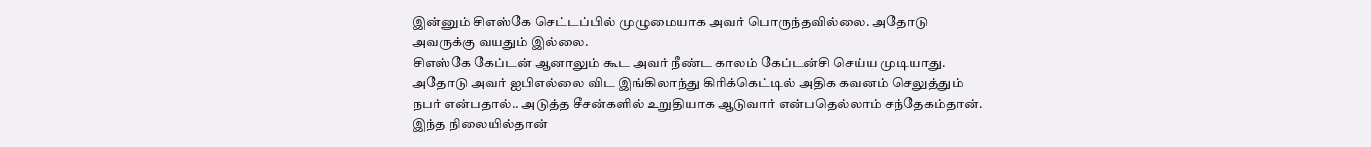இன்னும் சிஎஸ்கே செட்டப்பில் முழுமையாக அவர் பொருந்தவில்லை. அதோடு அவருக்கு வயதும் இல்லை.
சிஎஸ்கே கேப்டன் ஆனாலும் கூட அவர் நீண்ட காலம் கேப்டன்சி செய்ய முடியாது. அதோடு அவர் ஐபிஎல்லை விட இங்கிலாந்து கிரிக்கெட்டில் அதிக கவனம் செலுத்தும் நபர் என்பதால்.. அடுத்த சீசன்களில் உறுதியாக ஆடுவார் என்பதெல்லாம் சந்தேகம்தான்.
இந்த நிலையில்தான்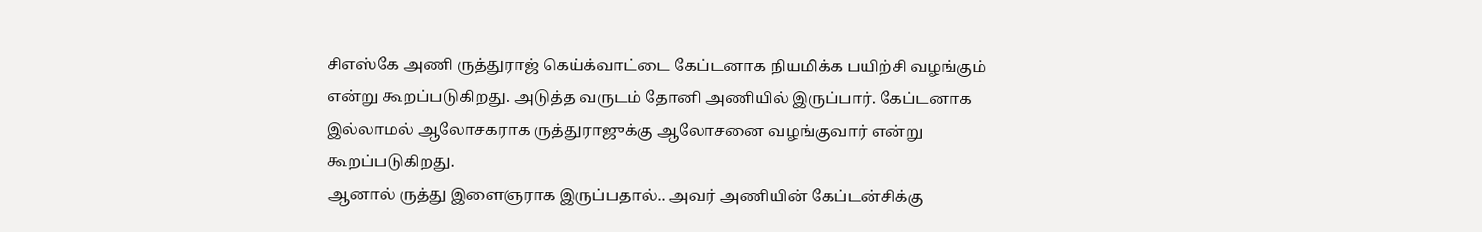சிஎஸ்கே அணி ருத்துராஜ் கெய்க்வாட்டை கேப்டனாக நியமிக்க பயிற்சி வழங்கும் என்று கூறப்படுகிறது. அடுத்த வருடம் தோனி அணியில் இருப்பார். கேப்டனாக இல்லாமல் ஆலோசகராக ருத்துராஜுக்கு ஆலோசனை வழங்குவார் என்று கூறப்படுகிறது.
ஆனால் ருத்து இளைஞராக இருப்பதால்.. அவர் அணியின் கேப்டன்சிக்கு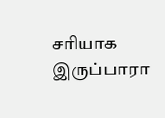சரியாக இருப்பாரா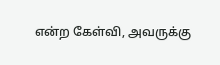என்ற கேள்வி, அவருக்கு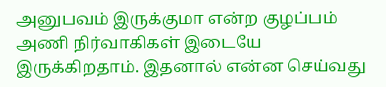அனுபவம் இருக்குமா என்ற குழப்பம் அணி நிர்வாகிகள் இடையே இருக்கிறதாம். இதனால் என்ன செய்வது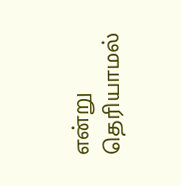என்று தெரியாமல்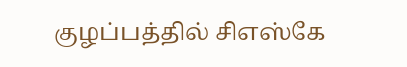குழப்பத்தில் சிஎஸ்கே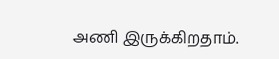அணி இருக்கிறதாம்.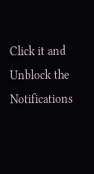Click it and Unblock the Notifications